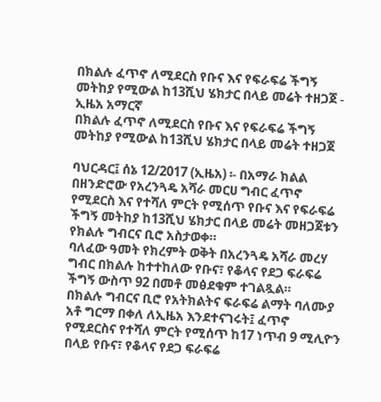በክልሉ ፈጥኖ ለሚደርስ የቡና እና የፍራፍሬ ችግኝ መትከያ የሚውል ከ13ሺህ ሄክታር በላይ መሬት ተዘጋጀ - ኢዜአ አማርኛ
በክልሉ ፈጥኖ ለሚደርስ የቡና እና የፍራፍሬ ችግኝ መትከያ የሚውል ከ13ሺህ ሄክታር በላይ መሬት ተዘጋጀ

ባህርዳር፤ ሰኔ 12/2017 (ኢዜአ) ፡- በአማራ ክልል በዘንድሮው የአረንጓዴ አሻራ መርሀ ግብር ፈጥኖ የሚደርስ እና የተሻለ ምርት የሚሰጥ የቡና እና የፍራፍሬ ችግኝ መትከያ ከ13ሺህ ሄክታር በላይ መሬት መዘጋጀቱን የክልሉ ግብርና ቢሮ አስታወቀ።
ባለፈው ዓመት የክረምት ወቅት በአረንጓዴ አሻራ መረሃ ግብር በክልሉ ከተተከለው የቡና፣ የቆላና የደጋ ፍራፍሬ ችግኝ ውስጥ 92 በመቶ መፅደቁም ተገልጿል።
በክልሉ ግብርና ቢሮ የአትክልትና ፍራፍሬ ልማት ባለሙያ አቶ ግርማ በቀለ ለኢዜአ እንደተናገሩት፤ ፈጥኖ የሚደርስና የተሻለ ምርት የሚሰጥ ከ17 ነጥብ 9 ሚሊዮን በላይ የቡና፣ የቆላና የደጋ ፍራፍሬ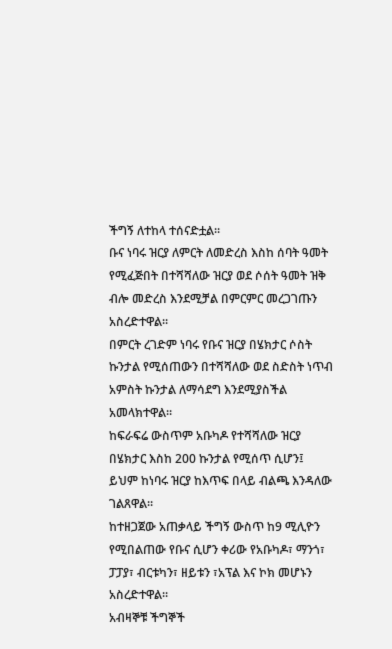ችግኝ ለተከላ ተሰናድቷል።
ቡና ነባሩ ዝርያ ለምርት ለመድረስ እስከ ሰባት ዓመት የሚፈጅበት በተሻሻለው ዝርያ ወደ ሶሰት ዓመት ዝቅ ብሎ መድረስ እንደሚቻል በምርምር መረጋገጡን አስረድተዋል።
በምርት ረገድም ነባሩ የቡና ዝርያ በሄክታር ሶስት ኩንታል የሚሰጠውን በተሻሻለው ወደ ስድስት ነጥብ አምስት ኩንታል ለማሳደግ እንደሚያስችል አመላክተዋል።
ከፍራፍሬ ውስጥም አቡካዶ የተሻሻለው ዝርያ በሄክታር እስከ 200 ኩንታል የሚሰጥ ሲሆን፤ ይህም ከነባሩ ዝርያ ከእጥፍ በላይ ብልጫ እንዳለው ገልጸዋል።
ከተዘጋጀው አጠቃላይ ችግኝ ውስጥ ከ9 ሚሊዮን የሚበልጠው የቡና ሲሆን ቀሪው የአቡካዶ፣ ማንጎ፣ ፓፓያ፣ ብርቱካን፣ ዘይቱን ፣አፕል እና ኮክ መሆኑን አስረድተዋል።
አብዛኞቹ ችግኞች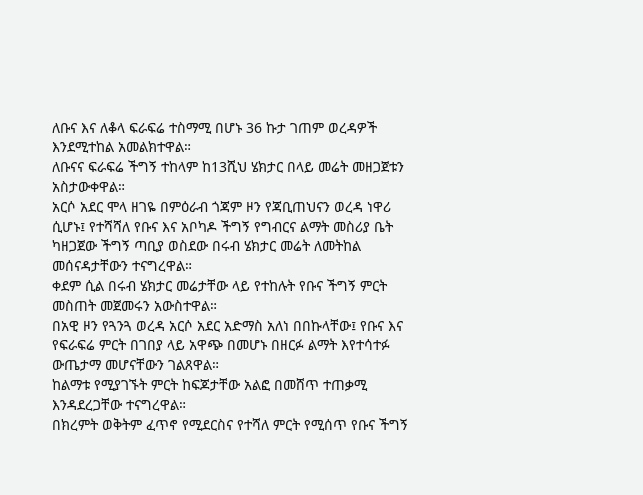ለቡና እና ለቆላ ፍራፍሬ ተስማሚ በሆኑ 36 ኩታ ገጠም ወረዳዎች እንደሚተከል አመልክተዋል።
ለቡናና ፍራፍሬ ችግኝ ተከላም ከ13ሺህ ሄክታር በላይ መሬት መዘጋጀቱን አስታውቀዋል።
አርሶ አደር ሞላ ዘገዬ በምዕራብ ጎጃም ዞን የጃቢጠህናን ወረዳ ነዋሪ ሲሆኑ፤ የተሻሻለ የቡና እና አቦካዶ ችግኝ የግብርና ልማት መስሪያ ቤት ካዘጋጀው ችግኝ ጣቢያ ወስደው በሩብ ሄክታር መሬት ለመትከል መሰናዳታቸውን ተናግረዋል።
ቀደም ሲል በሩብ ሄክታር መሬታቸው ላይ የተከሉት የቡና ችግኝ ምርት መስጠት መጀመሩን አውስተዋል።
በአዊ ዞን የጓንጓ ወረዳ አርሶ አደር አድማስ አለነ በበኩላቸው፤ የቡና እና የፍራፍሬ ምርት በገበያ ላይ አዋጭ በመሆኑ በዘርፉ ልማት እየተሳተፉ ውጤታማ መሆናቸውን ገልጸዋል።
ከልማቱ የሚያገኙት ምርት ከፍጆታቸው አልፎ በመሸጥ ተጠቃሚ እንዳደረጋቸው ተናግረዋል።
በክረምት ወቅትም ፈጥኖ የሚደርስና የተሻለ ምርት የሚሰጥ የቡና ችግኝ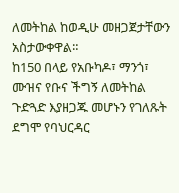ለመትከል ከወዲሁ መዘጋጀታቸውን አስታውቀዋል።
ከ150 በላይ የአቡካዶ፣ ማንጎ፣ ሙዝና የቡና ችግኝ ለመትከል ጉድጓድ እያዘጋጁ መሆኑን የገለጹት ደግሞ የባህርዳር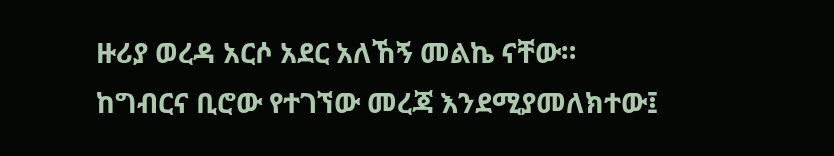ዙሪያ ወረዳ አርሶ አደር አለኸኝ መልኬ ናቸው።
ከግብርና ቢሮው የተገኘው መረጃ እንደሚያመለክተው፤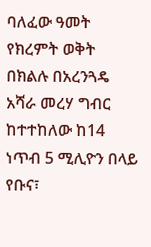ባለፈው ዓመት የክረምት ወቅት በክልሉ በአረንጓዴ አሻራ መረሃ ግብር ከተተከለው ከ14 ነጥብ 5 ሚሊዮን በላይ የቡና፣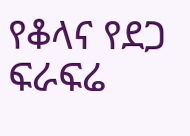የቆላና የደጋ ፍራፍሬ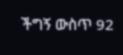ችግኝ ውስጥ 92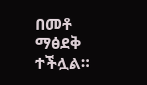በመቶ ማፅደቅ ተችሏል።